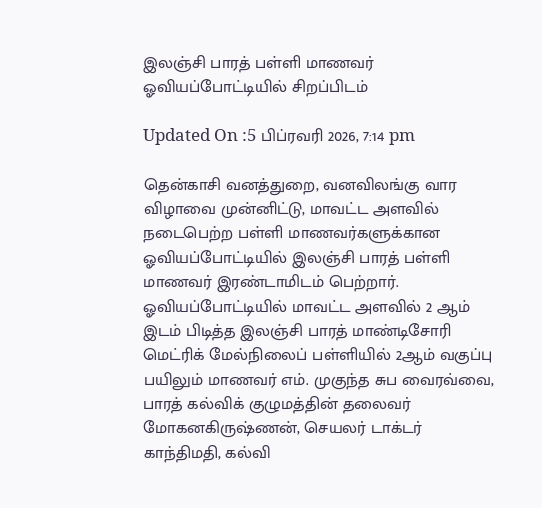இலஞ்சி பாரத் பள்ளி மாணவர் ஓவியப்போட்டியில் சிறப்பிடம்

Updated On :5 பிப்ரவரி 2026, 7:14 pm

தென்காசி வனத்துறை, வனவிலங்கு வார விழாவை முன்னிட்டு, மாவட்ட அளவில் நடைபெற்ற பள்ளி மாணவர்களுக்கான ஓவியப்போட்டியில் இலஞ்சி பாரத் பள்ளி மாணவர் இரண்டாமிடம் பெற்றார்.
ஓவியப்போட்டியில் மாவட்ட அளவில் 2 ஆம் இடம் பிடித்த இலஞ்சி பாரத் மாண்டிசோரி மெட்ரிக் மேல்நிலைப் பள்ளியில் 2ஆம் வகுப்பு பயிலும் மாணவர் எம். முகுந்த சுப வைரவ்வை, பாரத் கல்விக் குழுமத்தின் தலைவர் மோகனகிருஷ்ணன், செயலர் டாக்டர் காந்திமதி, கல்வி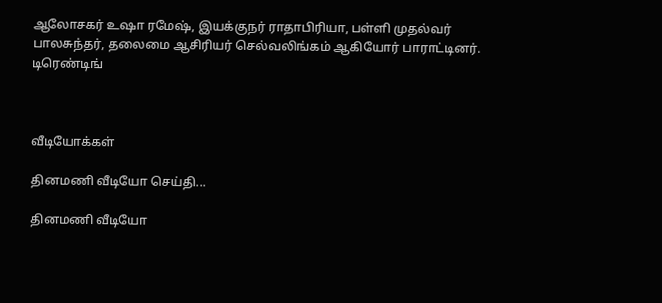ஆலோசகர் உஷா ரமேஷ், இயக்குநர் ராதாபிரியா, பள்ளி முதல்வர் பாலசுந்தர், தலைமை ஆசிரியர் செல்வலிங்கம் ஆகியோர் பாராட்டினர்.
டிரெண்டிங்



வீடியோக்கள்

தினமணி வீடியோ செய்தி...

தினமணி வீடியோ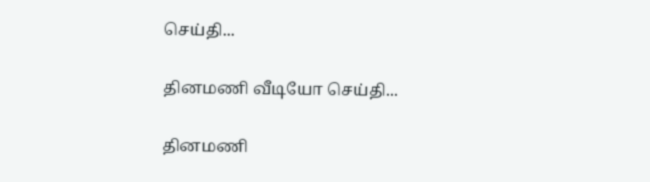செய்தி...

தினமணி வீடியோ செய்தி...

தினமணி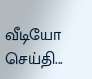வீடியோ செய்தி...